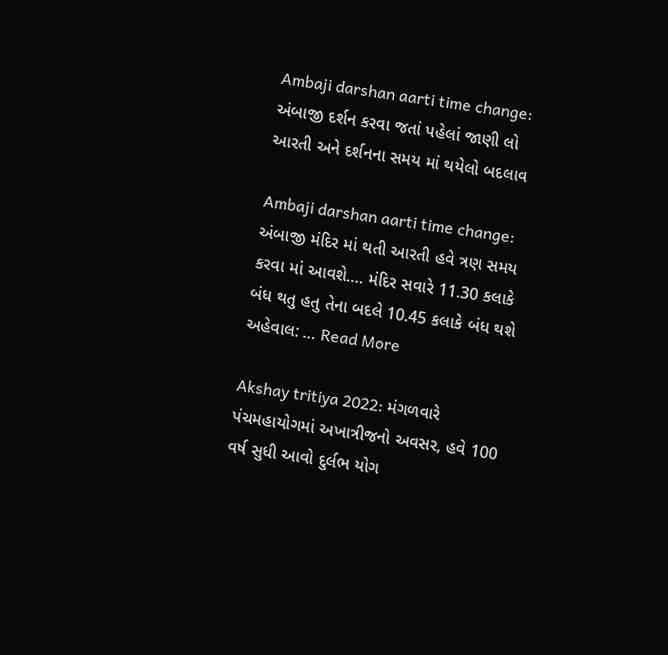Ambaji darshan aarti time change: અંબાજી દર્શન કરવા જતાં પહેલાં જાણી લો આરતી અને દર્શનના સમય માં થયેલો બદલાવ

Ambaji darshan aarti time change: અંબાજી મંદિર માં થતી આરતી હવે ત્રણ સમય કરવા માં આવશે…. મંદિર સવારે 11.30 કલાકે બંધ થતુ હતુ તેના બદલે 10.45 કલાકે બંધ થશે અહેવાલ: … Read More

Akshay tritiya 2022: મંગળવારે પંચમહાયોગમાં અખાત્રીજનો અવસર, હવે 100 વર્ષ સુધી આવો દુર્લભ યોગ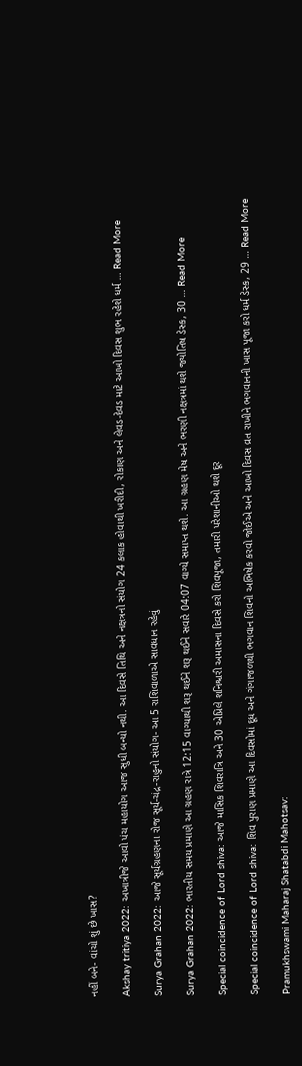નહીં બને- વાંચો શું છે ખાસ?

Akshay tritiya 2022: અખાત્રીજે આવો પંચ મહાયોગ આજ સુધી બન્યો નથી. આ દિવસે તિથિ અને નક્ષત્રનો સંયોગ 24 કલાક હોવાથી ખરીદી, રોકાણ અને લેવડ-દેવડ માટે આખો દિવસ શુભ રહેશે ધર્મ … Read More

Surya Grahan 2022: આજે સૂર્યગ્રહણના રોજ સૂર્ય-ચંદ્ર-રાહુનો સંયોગ- આ 5 રાશિવાળાએ સાવધાન રહેવું

Surya Grahan 2022: ભારતીય સમય પ્રમાણે આ ગ્રહણ રાત્રે 12:15 વાગ્યાથી શરૂ થઈને શરૂ થઈને સવારે 04:07 વાગ્યે સમાપ્ત થશે. આ ગ્રહણ મેષ અને ભરણી નક્ષત્રમાં થશે જ્યોતિષ ડેસ્ક, 30 … Read More

Special coincidence of Lord shiva: આજે માસિક શિવરાત્રિ અને 30 એપ્રિલે શનિશ્ચરી અમાસના દિવસે કરો શિવપૂજા, તમારી પરેશાનીઓ થશે દૂર

Special coincidence of Lord shiva: શિવ પુરાણ પ્રમાણે આ દિવસોમાં દૂધ અને ગંગાજળથી ભગવાન શિવનો અભિષેક કરવો જોઈએ અને આખો દિવસ વ્રત રાખીને ભગવાનની ખાસ પૂજા કરો ધર્મ ડેસ્ક, 29 … Read More

Pramukhswami Maharaj Shatabdi Mahotsav: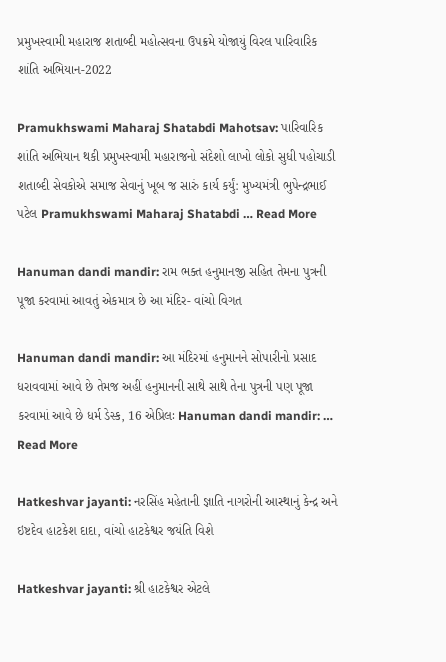પ્રમુખસ્વામી મહારાજ શતાબ્દી મહોત્સવના ઉપક્રમે યોજાયું વિરલ પારિવારિક શાંતિ અભિયાન-2022

Pramukhswami Maharaj Shatabdi Mahotsav: પારિવારિક શાંતિ અભિયાન થકી પ્રમુખસ્વામી મહારાજનો સંદેશો લાખો લોકો સુધી પહોચાડી શતાબ્દી સેવકોએ સમાજ સેવાનું ખૂબ જ સારું કાર્ય કર્યું: મુખ્યમંત્રી ભુપેન્દ્રભાઈ પટેલ Pramukhswami Maharaj Shatabdi … Read More

Hanuman dandi mandir: રામ ભક્ત હનુમાનજી સહિત તેમના પુત્રની પૂજા કરવામાં આવતું એકમાત્ર છે આ મંદિર- વાંચો વિગત

Hanuman dandi mandir: આ મંદિરમાં હનુમાનને સોપારીનો પ્રસાદ ધરાવવામાં આવે છે તેમજ અહીં હનુમાનની સાથે સાથે તેના પુત્રની પણ પૂજા કરવામાં આવે છે ધર્મ ડેસ્ક, 16 એપ્રિલઃ Hanuman dandi mandir: … Read More

Hatkeshvar jayanti: નરસિંહ મહેતાની જ્ઞાતિ નાગરોની આસ્થાનું કેન્દ્ર અને ઇષ્ટદેવ હાટકેશ દાદા, વાંચો હાટકેશ્વર જયંતિ વિશે

Hatkeshvar jayanti: શ્રી હાટકેશ્વર એટલે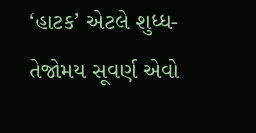‘હાટક’ એટલે શુધ્ધ- તેજોમય સૂવર્ણ એવો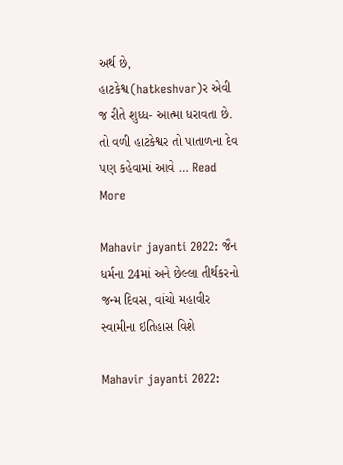અર્થ છે, હાટકેશ્વ(hatkeshvar)ર એવી જ રીતે શુધ્ધ- આત્મા ધરાવતા છે. તો વળી હાટકેશ્વર તો પાતાળના દેવ પણ કહેવામાં આવે … Read More

Mahavir jayanti 2022: જૈન ધર્મના 24માં અને છેલ્લા તીર્થકરનો જન્મ દિવસ, વાંચો મહાવીર સ્વામીના ઇતિહાસ વિશે

Mahavir jayanti 2022: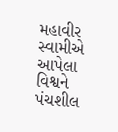મહાવીર સ્વામીએ આપેલા વિશ્વને પંચશીલ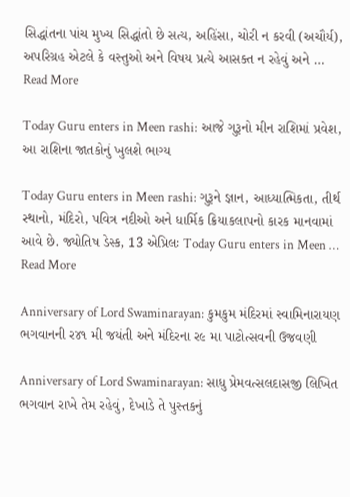સિદ્ધાંતના પાંચ મુખ્ય સિદ્ધાંતો છે સત્ય, અહિંસા, ચોરી ન કરવી (અચૌર્ય), અપરિગ્રહ એટલે કે વસ્તુઓ અને વિષય પ્રત્યે આસક્ત ન રહેવું અને … Read More

Today Guru enters in Meen rashi: આજે ગુરૂનો મીન રાશિમાં પ્રવેશ, આ રાશિના જાતકોનું ખુલશે ભાગ્ય

Today Guru enters in Meen rashi: ગુરૂને જ્ઞાન, આધ્યાત્મિકતા, તીર્થ સ્થાનો, મંદિરો, પવિત્ર નદીઓ અને ધાર્મિક ક્રિયાકલાપનો કારક માનવામાં આવે છે. જ્યોતિષ ડેસ્ક, 13 એપ્રિલઃ Today Guru enters in Meen … Read More

Anniversary of Lord Swaminarayan: કુમકુમ મંદિરમાં સ્વામિનારાયણ ભગવાનની ર૪૧ મી જયંતી અને મંદિરના ર૯ મા પાટોત્સવની ઉજવણી

Anniversary of Lord Swaminarayan: સાધુ પ્રેમવત્સલદાસજી લિખિત ભગવાન રાખે તેમ રહેવું, દેખાડે તે પુસ્તકનું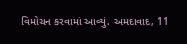વિમોચન કરવામાં આવ્યું. અમદાવાદ, 11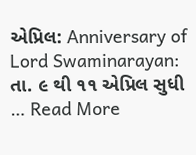એપ્રિલ: Anniversary of Lord Swaminarayan: તા. ૯ થી ૧૧ એપ્રિલ સુધી … Read More